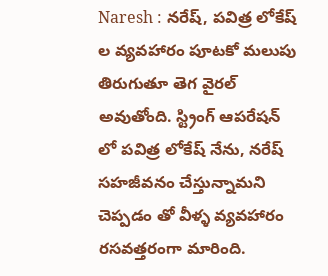Naresh : నరేష్, పవిత్ర లోకేష్ ల వ్యవహారం పూటకో మలుపు తిరుగుతూ తెగ వైరల్ అవుతోంది. స్ట్రింగ్ ఆపరేషన్ లో పవిత్ర లోకేష్ నేను, నరేష్ సహజీవనం చేస్తున్నామని చెప్పడం తో వీళ్ళ వ్యవహారం రసవత్తరంగా మారింది.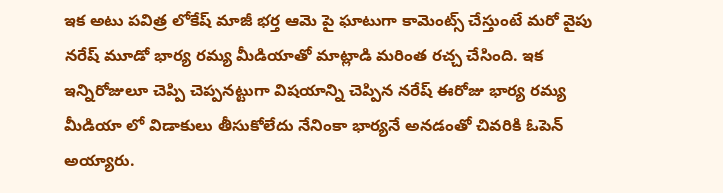ఇక అటు పవిత్ర లోకేష్ మాజీ భర్త ఆమె పై ఘాటుగా కామెంట్స్ చేస్తుంటే మరో వైపు నరేష్ మూడో భార్య రమ్య మీడియాతో మాట్లాడి మరింత రచ్చ చేసింది. ఇక ఇన్నిరోజులూ చెప్పి చెప్పనట్టుగా విషయాన్ని చెప్పిన నరేష్ ఈరోజు భార్య రమ్య మీడియా లో విడాకులు తీసుకోలేదు నేనింకా భార్యనే అనడంతో చివరికి ఓపెన్ అయ్యారు.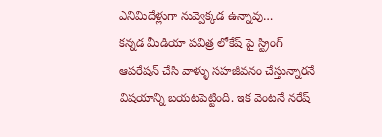ఎనిమిదేళ్లుగా నువ్వెక్కడ ఉన్నావు…
కన్నడ మీడియా పవిత్ర లోకేష్ పై స్ట్రింగ్ ఆపరేషన్ చేసి వాళ్ళు సహజీవనం చేస్తున్నారనే విషయాన్ని బయటపెట్టింది. ఇక వెంటనే నరేష్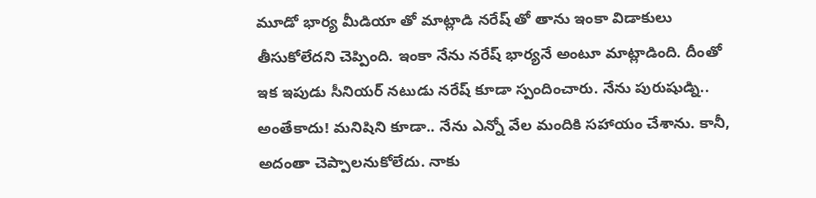మూడో భార్య మీడియా తో మాట్లాడి నరేష్ తో తాను ఇంకా విడాకులు తీసుకోలేదని చెప్పింది. ఇంకా నేను నరేష్ భార్యనే అంటూ మాట్లాడింది. దీంతో ఇక ఇపుడు సీనియర్ నటుడు నరేష్ కూడా స్పందించారు. నేను పురుషుడ్ని.. అంతేకాదు! మనిషిని కూడా.. నేను ఎన్నో వేల మందికి సహాయం చేశాను. కానీ, అదంతా చెప్పాలనుకోలేదు. నాకు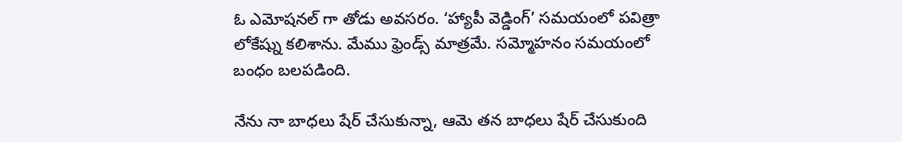ఓ ఎమోషనల్ గా తోడు అవసరం. ‘హ్యాపీ వెడ్డింగ్’ సమయంలో పవిత్రా లోకేష్ను కలిశాను. మేము ఫ్రెండ్స్ మాత్రమే. సమ్మోహనం సమయంలో బంధం బలపడింది.

నేను నా బాధలు షేర్ చేసుకున్నా, ఆమె తన బాధలు షేర్ చేసుకుంది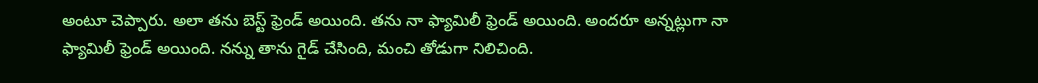అంటూ చెప్పారు. అలా తను బెస్ట్ ఫ్రెండ్ అయింది. తను నా ఫ్యామిలీ ఫ్రెండ్ అయింది. అందరూ అన్నట్లుగా నా ఫ్యామిలీ ఫ్రెండ్ అయింది. నన్ను తాను గైడ్ చేసింది, మంచి తోడుగా నిలిచింది.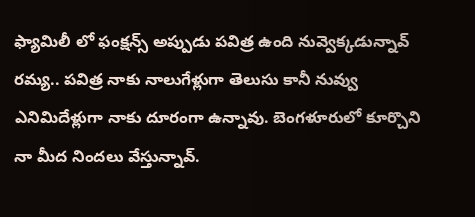ఫ్యామిలీ లో ఫంక్షన్స్ అప్పుడు పవిత్ర ఉంది నువ్వెక్కడున్నావ్ రమ్య.. పవిత్ర నాకు నాలుగేళ్లుగా తెలుసు కానీ నువ్వు ఎనిమిదేళ్లుగా నాకు దూరంగా ఉన్నావు. బెంగళూరులో కూర్చొని నా మీద నిందలు వేస్తున్నావ్.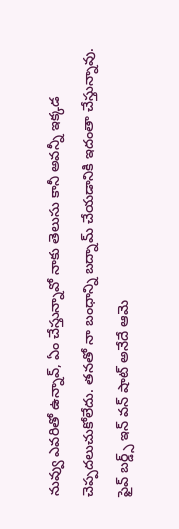నువ్వు ఎవరితో ఉన్నావ్, ఏం చేస్తున్నావో నాకు తెలుసు కానీ అవన్నీ ఇక్కడ చెప్పదలుచుకోలేదు. తనతో నా బంధాన్ని బద్నామ్ చేయడానికి ఇదంతా చేస్తున్నావు. ఫైవ్ బర్డ్స్ ఇన్ వన్ షాట్ అనేదే ఆమె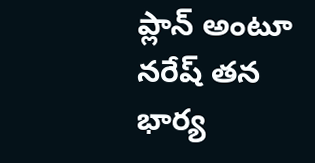ప్లాన్ అంటూ నరేష్ తన భార్య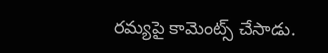రమ్యపై కామెంట్స్ చేసాడు.